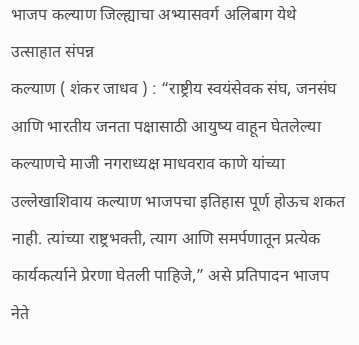भाजप कल्याण जिल्ह्याचा अभ्यासवर्ग अलिबाग येथे उत्साहात संपन्न
कल्याण ( शंकर जाधव ) : “राष्ट्रीय स्वयंसेवक संघ, जनसंघ आणि भारतीय जनता पक्षासाठी आयुष्य वाहून घेतलेल्या कल्याणचे माजी नगराध्यक्ष माधवराव काणे यांच्या उल्लेखाशिवाय कल्याण भाजपचा इतिहास पूर्ण होऊच शकत नाही. त्यांच्या राष्ट्रभक्ती, त्याग आणि समर्पणातून प्रत्येक कार्यकर्त्याने प्रेरणा घेतली पाहिजे,” असे प्रतिपादन भाजप नेते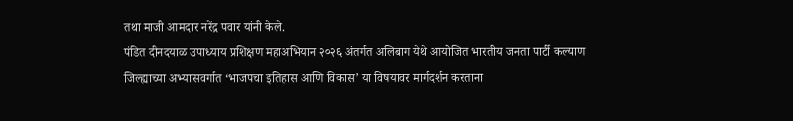तथा माजी आमदार नरेंद्र पवार यांनी केले.
पंडित दीनदयाळ उपाध्याय प्रशिक्षण महाअभियान २०२६ अंतर्गत अलिबाग येथे आयोजित भारतीय जनता पार्टी कल्याण जिल्ह्याच्या अभ्यासवर्गात ‘भाजपचा इतिहास आणि विकास’ या विषयावर मार्गदर्शन करताना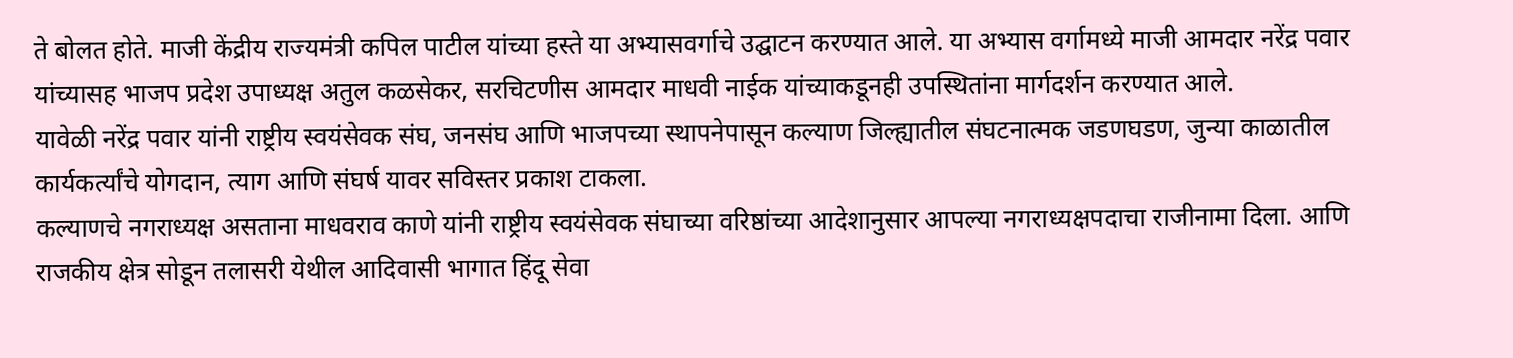ते बोलत होते. माजी केंद्रीय राज्यमंत्री कपिल पाटील यांच्या हस्ते या अभ्यासवर्गाचे उद्घाटन करण्यात आले. या अभ्यास वर्गामध्ये माजी आमदार नरेंद्र पवार यांच्यासह भाजप प्रदेश उपाध्यक्ष अतुल कळसेकर, सरचिटणीस आमदार माधवी नाईक यांच्याकडूनही उपस्थितांना मार्गदर्शन करण्यात आले.
यावेळी नरेंद्र पवार यांनी राष्ट्रीय स्वयंसेवक संघ, जनसंघ आणि भाजपच्या स्थापनेपासून कल्याण जिल्ह्यातील संघटनात्मक जडणघडण, जुन्या काळातील कार्यकर्त्यांचे योगदान, त्याग आणि संघर्ष यावर सविस्तर प्रकाश टाकला.
कल्याणचे नगराध्यक्ष असताना माधवराव काणे यांनी राष्ट्रीय स्वयंसेवक संघाच्या वरिष्ठांच्या आदेशानुसार आपल्या नगराध्यक्षपदाचा राजीनामा दिला. आणि राजकीय क्षेत्र सोडून तलासरी येथील आदिवासी भागात हिंदू सेवा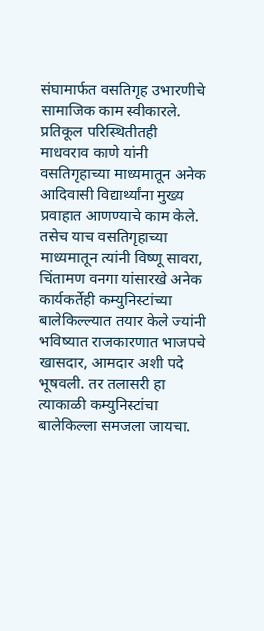संघामार्फत वसतिगृह उभारणीचे सामाजिक काम स्वीकारले. प्रतिकूल परिस्थितीतही माधवराव काणे यांनी वसतिगृहाच्या माध्यमातून अनेक आदिवासी विद्यार्थ्यांना मुख्य प्रवाहात आणण्याचे काम केले. तसेच याच वसतिगृहाच्या माध्यमातून त्यांनी विष्णू सावरा, चिंतामण वनगा यांसारखे अनेक कार्यकर्तेही कम्युनिस्टांच्या बालेकिल्ल्यात तयार केले ज्यांनी भविष्यात राजकारणात भाजपचे खासदार, आमदार अशी पदे भूषवली. तर तलासरी हा त्याकाळी कम्युनिस्टांचा बालेकिल्ला समजला जायचा.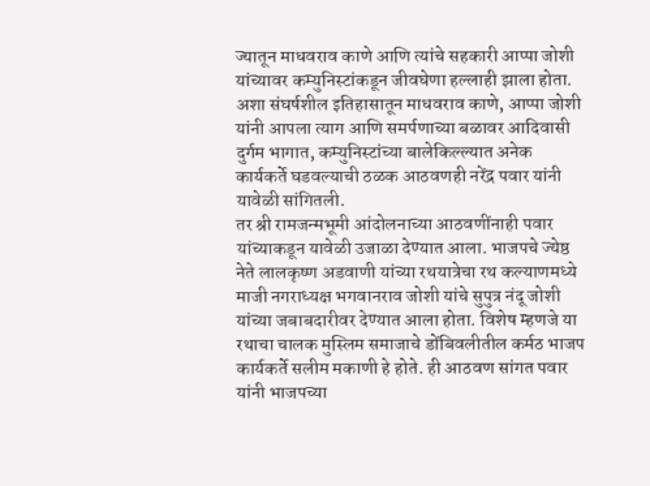ज्यातून माधवराव काणे आणि त्यांचे सहकारी आप्पा जोशी यांच्यावर कम्युनिस्टांकडून जीवघेणा हल्लाही झाला होता. अशा संघर्षशील इतिहासातून माधवराव काणे, आप्पा जोशी यांनी आपला त्याग आणि समर्पणाच्या बळावर आदिवासी दुर्गम भागात, कम्युनिस्टांच्या बालेकिल्ल्यात अनेक कार्यकर्ते घडवल्याची ठळक आठवणही नरेंद्र पवार यांनी यावेळी सांगितली.
तर श्री रामजन्मभूमी आंदोलनाच्या आठवणींनाही पवार यांच्याकडून यावेळी उजाळा देण्यात आला. भाजपचे ज्येष्ठ नेते लालकृष्ण अडवाणी यांच्या रथयात्रेचा रथ कल्याणमध्ये माजी नगराध्यक्ष भगवानराव जोशी यांचे सुपुत्र नंदू जोशी यांच्या जबाबदारीवर देण्यात आला होता. विशेष म्हणजे या रथाचा चालक मुस्लिम समाजाचे डोंबिवलीतील कर्मठ भाजप कार्यकर्ते सलीम मकाणी हे होते. ही आठवण सांगत पवार यांनी भाजपच्या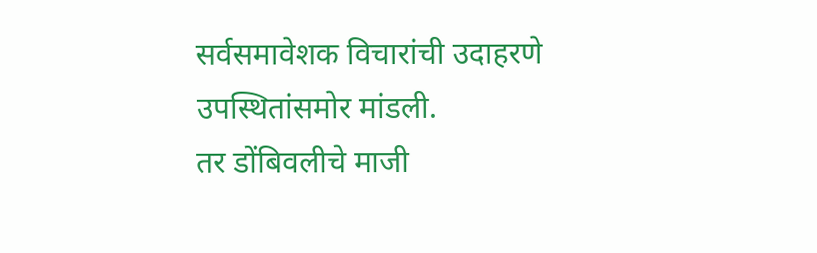सर्वसमावेशक विचारांची उदाहरणे उपस्थितांसमोर मांडली.
तर डोंबिवलीचे माजी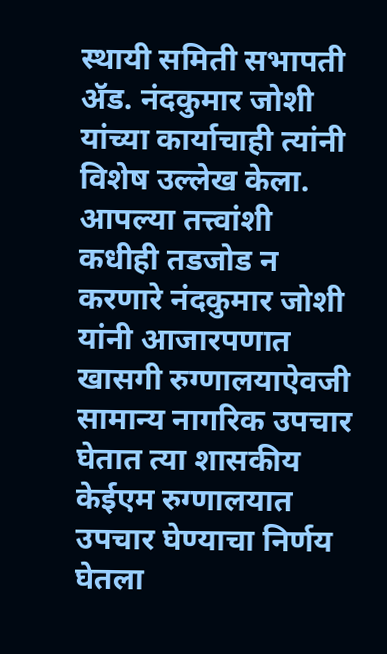स्थायी समिती सभापती ॲड. नंदकुमार जोशी यांच्या कार्याचाही त्यांनी विशेष उल्लेख केला. आपल्या तत्त्वांशी कधीही तडजोड न करणारे नंदकुमार जोशी यांनी आजारपणात खासगी रुग्णालयाऐवजी सामान्य नागरिक उपचार घेतात त्या शासकीय केईएम रुग्णालयात उपचार घेण्याचा निर्णय घेतला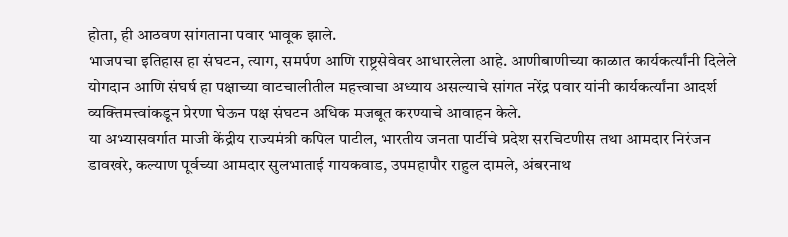होता, ही आठवण सांगताना पवार भावूक झाले.
भाजपचा इतिहास हा संघटन, त्याग, समर्पण आणि राष्ट्रसेवेवर आधारलेला आहे. आणीबाणीच्या काळात कार्यकर्त्यांनी दिलेले योगदान आणि संघर्ष हा पक्षाच्या वाटचालीतील महत्त्वाचा अध्याय असल्याचे सांगत नरेंद्र पवार यांनी कार्यकर्त्यांना आदर्श व्यक्तिमत्त्वांकडून प्रेरणा घेऊन पक्ष संघटन अधिक मजबूत करण्याचे आवाहन केले.
या अभ्यासवर्गात माजी केंद्रीय राज्यमंत्री कपिल पाटील, भारतीय जनता पार्टीचे प्रदेश सरचिटणीस तथा आमदार निरंजन डावखरे, कल्याण पूर्वच्या आमदार सुलभाताई गायकवाड, उपमहापौर राहुल दामले, अंबरनाथ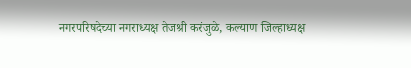नगरपरिषदेच्या नगराध्यक्ष तेजश्री करंजुळे, कल्याण जिल्हाध्यक्ष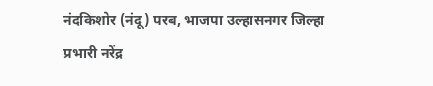नंदकिशोर (नंदू) परब, भाजपा उल्हासनगर जिल्हा प्रभारी नरेंद्र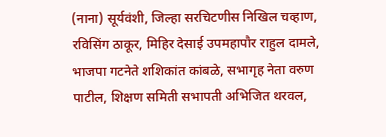(नाना) सूर्यवंशी, जिल्हा सरचिटणीस निखिल चव्हाण, रविसिंग ठाकूर, मिहिर देसाई उपमहापौर राहुल दामले, भाजपा गटनेते शशिकांत कांबळे, सभागृह नेता वरुण पाटील, शिक्षण समिती सभापती अभिजित थरवल,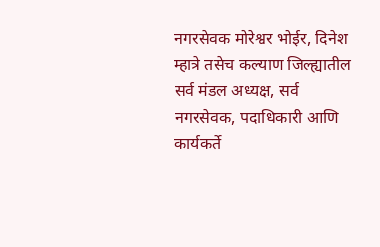नगरसेवक मोरेश्वर भोईर, दिनेश म्हात्रे तसेच कल्याण जिल्ह्यातील सर्व मंडल अध्यक्ष, सर्व नगरसेवक, पदाधिकारी आणि कार्यकर्ते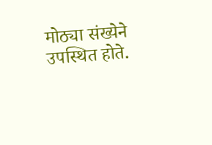मोठ्या संख्येने उपस्थित होते.